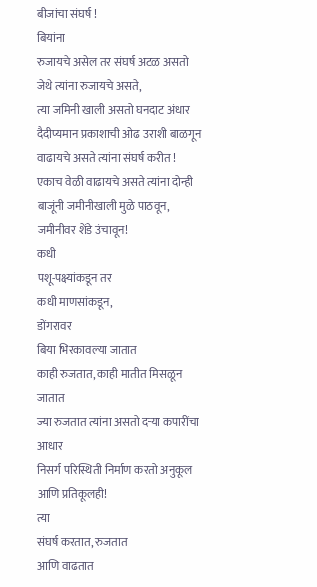बीजांचा संघर्ष !
बियांना
रुजायचे असेल तर संघर्ष अटळ असतो
जेथे त्यांना रुजायचे असते,
त्या जमिनी खाली असतो घनदाट अंधार
दैदीप्यमान प्रकाशाची ओढ उराशी बाळगून
वाढायचे असते त्यांना संघर्ष करीत !
एकाच वेळी वाढायचे असते त्यांना दोन्ही बाजूंनी जमीनीखाली मुळे पाठवून, जमीनीवर शेंडे उंचावून!
कधी
पशू-पक्ष्यांकडून तर
कधी माणसांकडून,
डोंगरावर
बिया भिरकावल्या जातात
काही रुजतात, काही मातीत मिसळून जातात
ज्या रुजतात त्यांना असतो दऱ्या कपारींचा आधार
निसर्ग परिस्थिती निर्माण करतो अनुकूल आणि प्रतिकूलही!
त्या
संघर्ष करतात, रुजतात
आणि वाढतात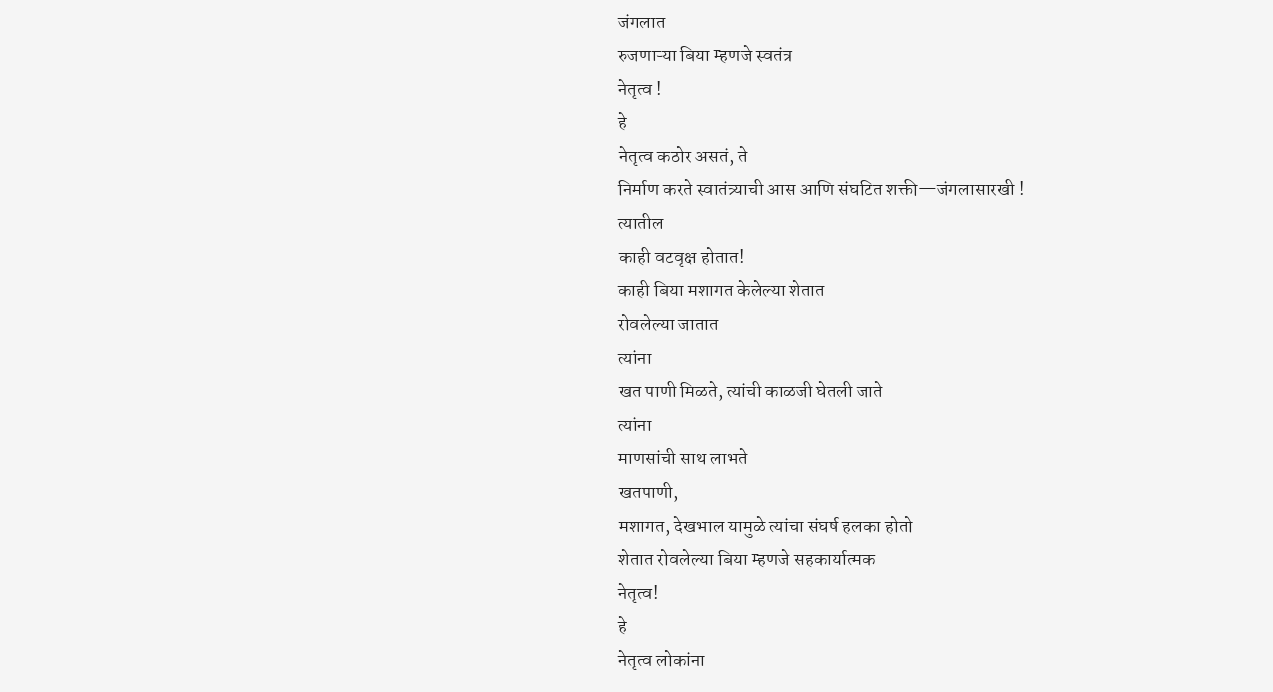जंगलात
रुजणाऱ्या बिया म्हणजे स्वतंत्र
नेतृत्व !
हे
नेतृत्व कठोर असतं, ते
निर्माण करते स्वातंत्र्याची आस आणि संघटित शक्ती—जंगलासारखी !
त्यातील
काही वटवृक्ष होतात!
काही बिया मशागत केलेल्या शेतात
रोवलेल्या जातात
त्यांना
खत पाणी मिळते, त्यांची काळजी घेतली जाते
त्यांना
माणसांची साथ लाभते
खतपाणी,
मशागत, देखभाल यामुळे त्यांचा संघर्ष हलका होतो
शेतात रोवलेल्या बिया म्हणजे सहकार्यात्मक
नेतृत्व!
हे
नेतृत्व लोकांना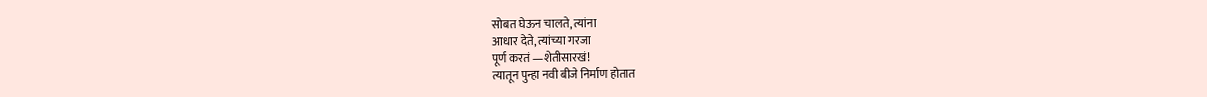सोबत घेऊन चालते, त्यांना
आधार देते, त्यांच्या गरजा
पूर्ण करतं —शेतीसारखं!
त्यातून पुन्हा नवी बीजे निर्माण होतात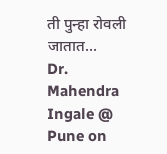ती पुन्हा रोवली जातात...
Dr. Mahendra Ingale @
Pune on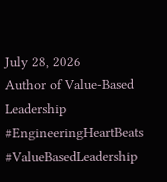July 28, 2026
Author of Value‑Based Leadership
#EngineeringHeartBeats
#ValueBasedLeadership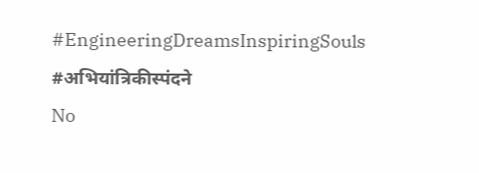#EngineeringDreamsInspiringSouls #अभियांत्रिकीस्पंदने
No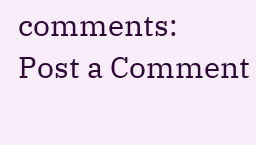comments:
Post a Comment